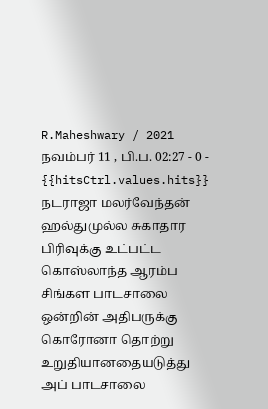R.Maheshwary / 2021 நவம்பர் 11 , பி.ப. 02:27 - 0 - {{hitsCtrl.values.hits}}
நடராஜா மலர்வேந்தன்
ஹல்துமுல்ல சுகாதார பிரிவுக்கு உட்பட்ட கொஸ்லாந்த ஆரம்ப சிங்கள பாடசாலை ஒன்றின் அதிபருக்கு கொரோனா தொற்று உறுதியானதையடுத்து அப் பாடசாலை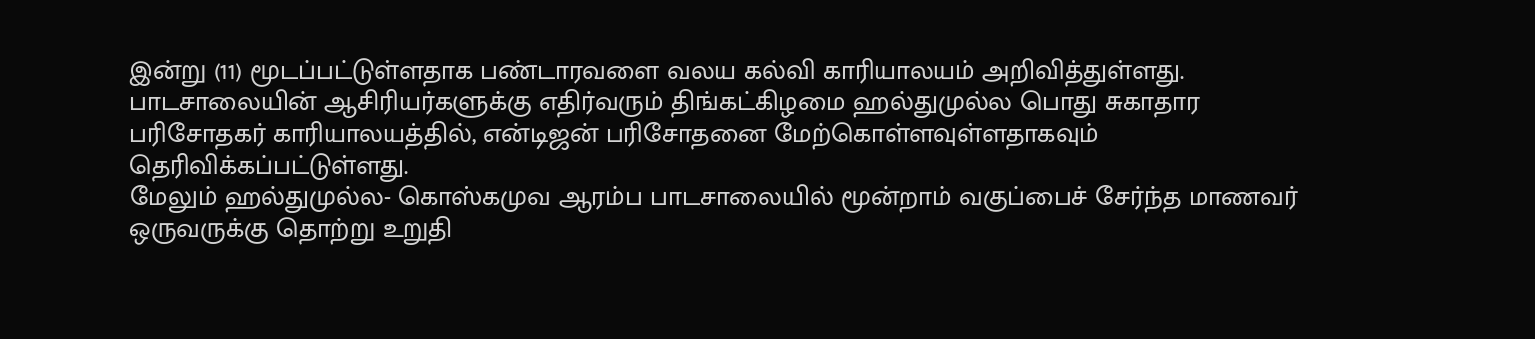இன்று (11) மூடப்பட்டுள்ளதாக பண்டாரவளை வலய கல்வி காரியாலயம் அறிவித்துள்ளது.
பாடசாலையின் ஆசிரியர்களுக்கு எதிர்வரும் திங்கட்கிழமை ஹல்துமுல்ல பொது சுகாதார பரிசோதகர் காரியாலயத்தில், என்டிஜன் பரிசோதனை மேற்கொள்ளவுள்ளதாகவும் தெரிவிக்கப்பட்டுள்ளது.
மேலும் ஹல்துமுல்ல- கொஸ்கமுவ ஆரம்ப பாடசாலையில் மூன்றாம் வகுப்பைச் சேர்ந்த மாணவர் ஒருவருக்கு தொற்று உறுதி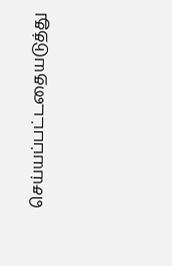செய்யப்பட்டதையடுத்து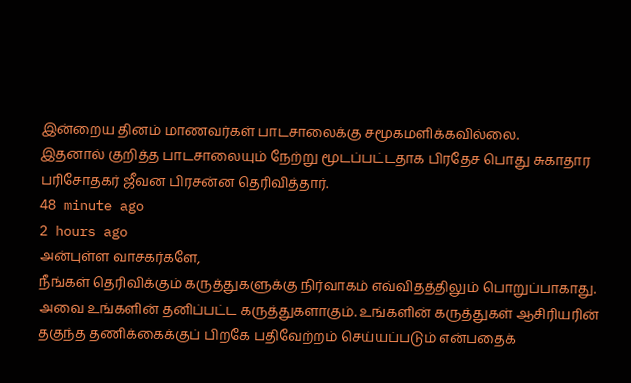இன்றைய தினம் மாணவர்கள் பாடசாலைக்கு சமூகமளிக்கவில்லை.
இதனால் குறித்த பாடசாலையும் நேற்று மூடப்பட்டதாக பிரதேச பொது சுகாதார பரிசோதகர் ஜீவன பிரசன்ன தெரிவித்தார்.
48 minute ago
2 hours ago
அன்புள்ள வாசகர்களே,
நீங்கள் தெரிவிக்கும் கருத்துகளுக்கு நிர்வாகம் எவ்விதத்திலும் பொறுப்பாகாது. அவை உங்களின் தனிப்பட்ட கருத்துகளாகும். உங்களின் கருத்துகள் ஆசிரியரின் தகுந்த தணிக்கைக்குப் பிறகே பதிவேற்றம் செய்யப்படும் என்பதைக்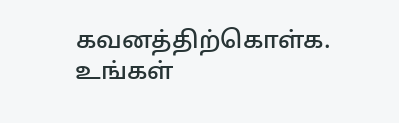கவனத்திற்கொள்க. உங்கள்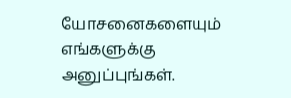யோசனைகளையும் எங்களுக்கு அனுப்புங்கள்.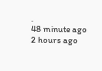.
48 minute ago
2 hours ago